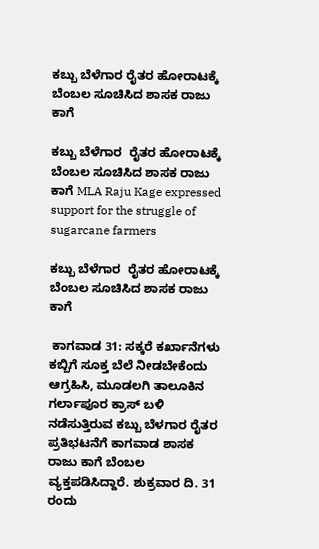ಕಬ್ಬು ಬೆಳೆಗಾರ ರೈತರ ಹೋರಾಟಕ್ಕೆ ಬೆಂಬಲ ಸೂಚಿಸಿದ ಶಾಸಕ ರಾಜು ಕಾಗೆ

ಕಬ್ಬು ಬೆಳೆಗಾರ  ರೈತರ ಹೋರಾಟಕ್ಕೆ ಬೆಂಬಲ ಸೂಚಿಸಿದ ಶಾಸಕ ರಾಜು ಕಾಗೆ MLA Raju Kage expressed support for the struggle of sugarcane farmers

ಕಬ್ಬು ಬೆಳೆಗಾರ  ರೈತರ ಹೋರಾಟಕ್ಕೆ ಬೆಂಬಲ ಸೂಚಿಸಿದ ಶಾಸಕ ರಾಜು ಕಾಗೆ

 ಕಾಗವಾಡ 31: ಸಕ್ಕರೆ ಕರ್ಖಾನೆಗಳು ಕಬ್ಬಿಗೆ ಸೂಕ್ತ ಬೆಲೆ ನೀಡಬೇಕೆಂದು ಆಗ್ರಹಿಸಿ, ಮೂಡಲಗಿ ತಾಲೂಕಿನ ಗರ್ಲಾಪೂರ ಕ್ರಾಸ್ ಬಳಿ ನಡೆಸುತ್ತಿರುವ ಕಬ್ಬು ಬೆಳಗಾರ ರೈತರ ಪ್ರತಿಭಟನೆಗೆ ಕಾಗವಾಡ ಶಾಸಕ ರಾಜು ಕಾಗೆ ಬೆಂಬಲ ವ್ಯಕ್ತಪಡಿಸಿದ್ದಾರೆ. ಶುಕ್ರವಾರ ದಿ. 31 ರಂದು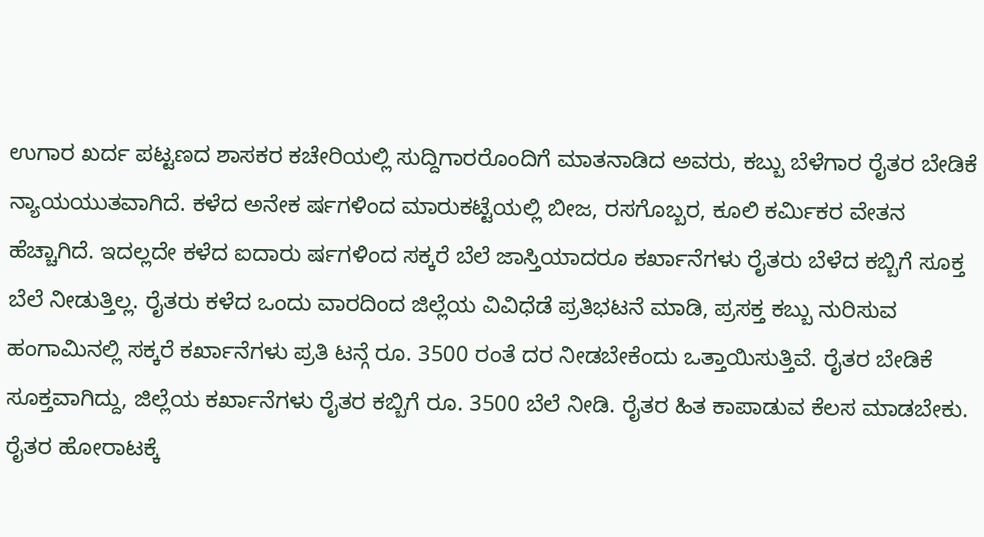ಉಗಾರ ಖರ್ದ ಪಟ್ಟಣದ ಶಾಸಕರ ಕಚೇರಿಯಲ್ಲಿ ಸುದ್ದಿಗಾರರೊಂದಿಗೆ ಮಾತನಾಡಿದ ಅವರು, ಕಬ್ಬು ಬೆಳೆಗಾರ ರೈತರ ಬೇಡಿಕೆ ನ್ಯಾಯಯುತವಾಗಿದೆ. ಕಳೆದ ಅನೇಕ ರ್ಷಗಳಿಂದ ಮಾರುಕಟ್ಟೆಯಲ್ಲಿ ಬೀಜ, ರಸಗೊಬ್ಬರ, ಕೂಲಿ ಕರ್ಮಿಕರ ವೇತನ ಹೆಚ್ಚಾಗಿದೆ. ಇದಲ್ಲದೇ ಕಳೆದ ಐದಾರು ರ್ಷಗಳಿಂದ ಸಕ್ಕರೆ ಬೆಲೆ ಜಾಸ್ತಿಯಾದರೂ ಕರ್ಖಾನೆಗಳು ರೈತರು ಬೆಳೆದ ಕಬ್ಬಿಗೆ ಸೂಕ್ತ ಬೆಲೆ ನೀಡುತ್ತಿಲ್ಲ. ರೈತರು ಕಳೆದ ಒಂದು ವಾರದಿಂದ ಜಿಲ್ಲೆಯ ವಿವಿಧೆಡೆ ಪ್ರತಿಭಟನೆ ಮಾಡಿ, ಪ್ರಸಕ್ತ ಕಬ್ಬು ನುರಿಸುವ ಹಂಗಾಮಿನಲ್ಲಿ ಸಕ್ಕರೆ ಕರ್ಖಾನೆಗಳು ಪ್ರತಿ ಟನ್ಗೆ ರೂ. 3500 ರಂತೆ ದರ ನೀಡಬೇಕೆಂದು ಒತ್ತಾಯಿಸುತ್ತಿವೆ. ರೈತರ ಬೇಡಿಕೆ ಸೂಕ್ತವಾಗಿದ್ದು, ಜಿಲ್ಲೆಯ ಕರ್ಖಾನೆಗಳು ರೈತರ ಕಬ್ಬಿಗೆ ರೂ. 3500 ಬೆಲೆ ನೀಡಿ. ರೈತರ ಹಿತ ಕಾಪಾಡುವ ಕೆಲಸ ಮಾಡಬೇಕು. ರೈತರ ಹೋರಾಟಕ್ಕೆ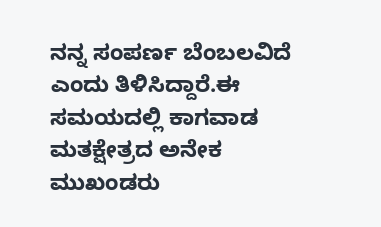ನನ್ನ ಸಂಪರ್ಣ ಬೆಂಬಲವಿದೆ ಎಂದು ತಿಳಿಸಿದ್ದಾರೆ.ಈ ಸಮಯದಲ್ಲಿ ಕಾಗವಾಡ ಮತಕ್ಷೇತ್ರದ ಅನೇಕ ಮುಖಂಡರು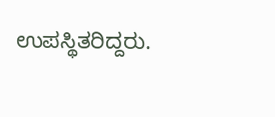ಉಪಸ್ಥಿತರಿದ್ದರು.